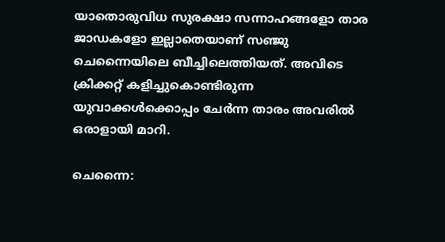യാതൊരുവിധ സുരക്ഷാ സന്നാഹങ്ങളോ താര ജാഡകളോ ഇല്ലാതെയാണ് സഞ്ജു ചെന്നൈയിലെ ബീച്ചിലെത്തിയത്. അവിടെ ക്രിക്കറ്റ് കളിച്ചുകൊണ്ടിരുന്ന യുവാക്കൾക്കൊപ്പം ചേർന്ന താരം അവരിൽ ഒരാളായി മാറി.

ചെന്നൈ: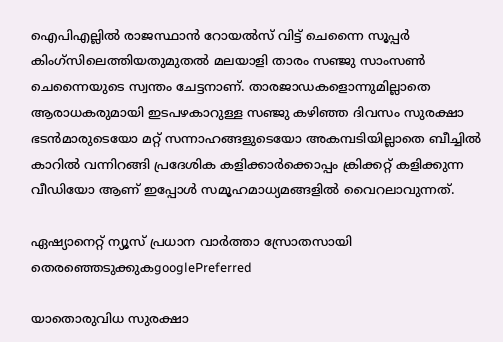ഐപിഎല്ലില്‍ രാജസ്ഥാൻ റോയൽസ് വിട്ട് ചെന്നൈ സൂപ്പർ കിംഗ്‌സിലെത്തിയതുമുതല്‍ മലയാളി താരം സഞ്ജു സാംസൺ ചെന്നൈയുടെ സ്വന്തം ചേട്ടനാണ്. താരജാഡകളൊന്നുമില്ലാതെ ആരാധകരുമായി ഇടപഴകാറുള്ള സഞ്ജു കഴിഞ്ഞ ദിവസം സുരക്ഷാ ഭടന്‍മാരുടെയോ മറ്റ് സന്നാഹങ്ങളുടെയോ അകമ്പടിയില്ലാതെ ബീച്ചില്‍ കാറില്‍ വന്നിറങ്ങി പ്രദേശിക കളിക്കാര്‍ക്കൊപ്പം ക്രിക്കറ്റ് കളിക്കുന്ന വീഡിയോ ആണ് ഇപ്പോള്‍ സമൂഹമാധ്യമങ്ങളില്‍ വൈറലാവുന്നത്.

ഏഷ്യാനെറ്റ് ന്യൂസ് പ്രധാന വാർത്താ സ്രോതസായി തെരഞ്ഞെടുക്കുകgooglePreferred

യാതൊരുവിധ സുരക്ഷാ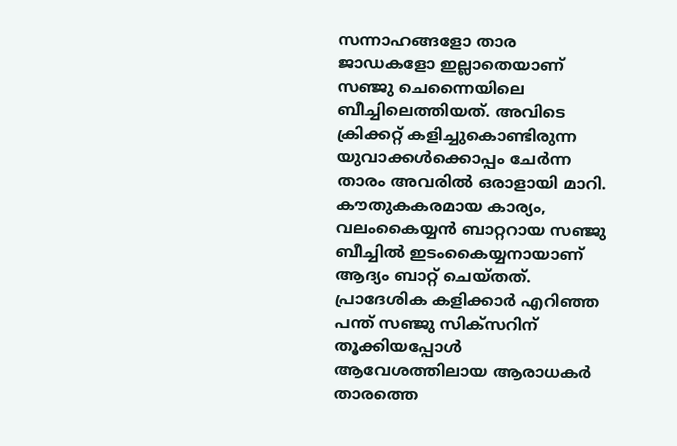സന്നാഹങ്ങളോ താര ജാഡകളോ ഇല്ലാതെയാണ് സഞ്ജു ചെന്നൈയിലെ ബീച്ചിലെത്തിയത്. അവിടെ ക്രിക്കറ്റ് കളിച്ചുകൊണ്ടിരുന്ന യുവാക്കൾക്കൊപ്പം ചേർന്ന താരം അവരിൽ ഒരാളായി മാറി. കൗതുകകരമായ കാര്യം, വലംകൈയ്യൻ ബാറ്ററായ സഞ്ജു ബീച്ചിൽ ഇടംകൈയ്യനായാണ് ആദ്യം ബാറ്റ് ചെയ്തത്. പ്രാദേശിക കളിക്കാര്‍ എറിഞ്ഞ പന്ത് സഞ്ജു സിക്സറിന് തൂക്കിയപ്പോൾ ആവേശത്തിലായ ആരാധകർ താരത്തെ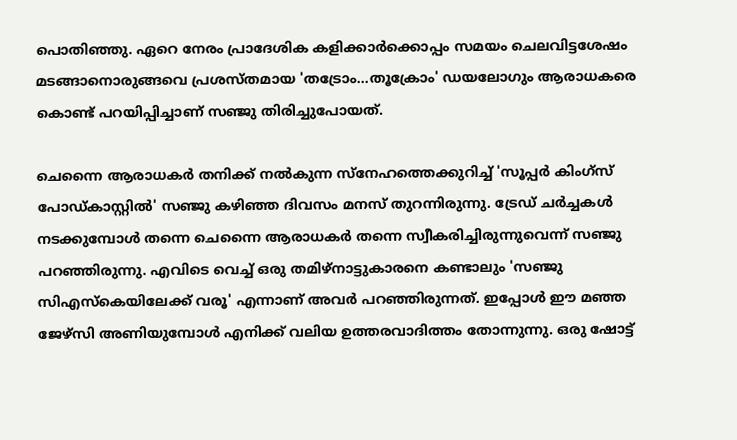പൊതിഞ്ഞു. ഏറെ നേരം പ്രാദേശിക കളിക്കാര്‍ക്കൊപ്പം സമയം ചെലവിട്ടശേഷം മടങ്ങാനൊരുങ്ങവെ പ്രശസ്തമായ 'തട്രോം...തൂക്രോം' ഡയലോഗും ആരാധകരെ കൊണ്ട് പറയിപ്പിച്ചാണ് സഞ്ജു തിരിച്ചുപോയത്.

ചെന്നൈ ആരാധകർ തനിക്ക് നൽകുന്ന സ്നേഹത്തെക്കുറിച്ച് 'സൂപ്പർ കിംഗ്‌സ് പോഡ്‌കാസ്റ്റിൽ' സഞ്ജു കഴിഞ്ഞ ദിവസം മനസ് തുറന്നിരുന്നു. ട്രേഡ് ചർച്ചകൾ നടക്കുമ്പോൾ തന്നെ ചെന്നൈ ആരാധകർ തന്നെ സ്വീകരിച്ചിരുന്നുവെന്ന് സഞ്ജു പറഞ്ഞിരുന്നു. എവിടെ വെച്ച് ഒരു തമിഴ്നാട്ടുകാരനെ കണ്ടാലും 'സഞ്ജു സിഎസ്‌കെയിലേക്ക് വരൂ' എന്നാണ് അവർ പറഞ്ഞിരുന്നത്. ഇപ്പോൾ ഈ മഞ്ഞ ജേഴ്സി അണിയുമ്പോൾ എനിക്ക് വലിയ ഉത്തരവാദിത്തം തോന്നുന്നു. ഒരു ഷോട്ട്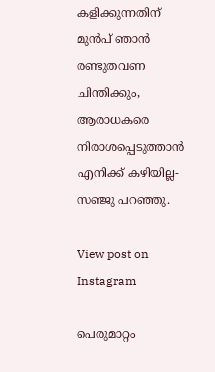കളിക്കുന്നതിന് മുൻപ് ഞാൻ രണ്ടുതവണ ചിന്തിക്കും, ആരാധകരെ നിരാശപ്പെടുത്താൻ എനിക്ക് കഴിയില്ല-സഞ്ജു പറഞ്ഞു.

View post on Instagram

പെരുമാറ്റം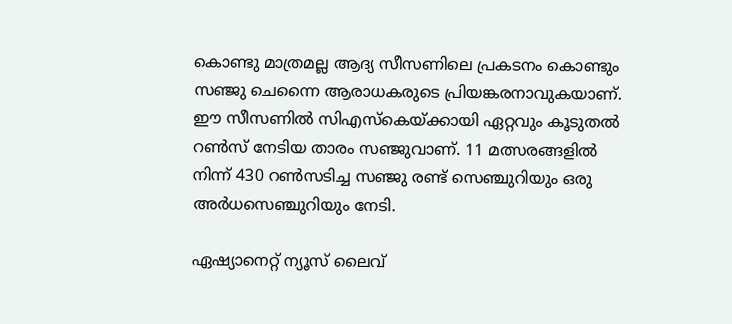കൊണ്ടു മാത്രമല്ല ആദ്യ സീസണിലെ പ്രകടനം കൊണ്ടും സഞ്ജു ചെന്നൈ ആരാധകരുടെ പ്രിയങ്കരനാവുകയാണ്. ഈ സീസണിൽ സിഎസ്‌കെയ്ക്കായി ഏറ്റവും കൂടുതൽ റൺസ് നേടിയ താരം സഞ്ജുവാണ്. 11 മത്സരങ്ങളിൽ നിന്ന് 430 റൺസടിച്ച സഞ്ജു രണ്ട് സെഞ്ചുറിയും ഒരു അര്‍ധസെഞ്ചുറിയും നേടി.

ഏഷ്യാനെറ്റ് ന്യൂസ് ലൈവ്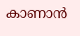കാണാന്‍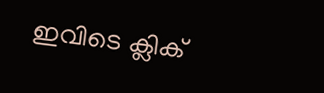ഇവിടെ ക്ലിക്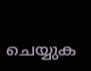ചെയ്യുക